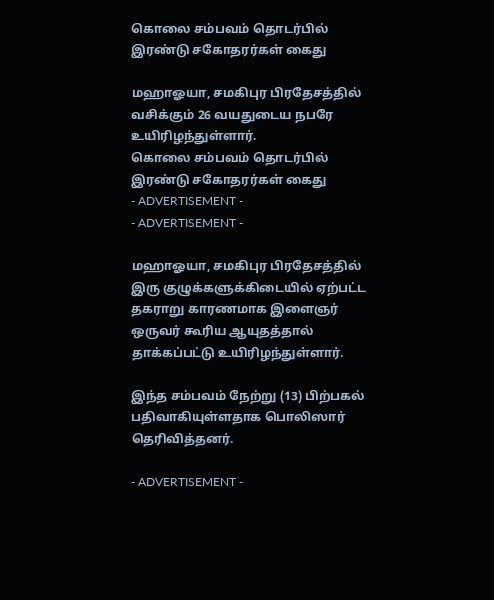கொலை சம்பவம் தொடர்பில் இரண்டு சகோதரர்கள் கைது

மஹாஓயா, சமகிபுர பிரதேசத்தில் வசிக்கும் 26 வயதுடைய நபரே உயிரிழந்துள்ளார்.
கொலை சம்பவம் தொடர்பில் இரண்டு சகோதரர்கள் கைது
- ADVERTISEMENT -
- ADVERTISEMENT -

மஹாஓயா, சமகிபுர பிரதேசத்தில் இரு குழுக்களுக்கிடையில் ஏற்பட்ட தகராறு காரணமாக இளைஞர் ஒருவர் கூரிய ஆயுதத்தால் தாக்கப்பட்டு உயிரிழந்துள்ளார்.

இந்த சம்பவம் நேற்று (13) பிற்பகல் பதிவாகியுள்ளதாக பொலிஸார் தெரிவித்தனர்.

- ADVERTISEMENT -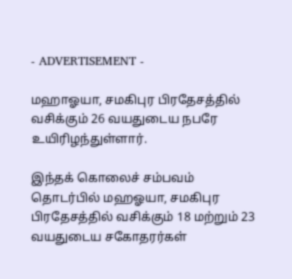- ADVERTISEMENT -

மஹாஓயா, சமகிபுர பிரதேசத்தில் வசிக்கும் 26 வயதுடைய நபரே உயிரிழந்துள்ளார்.

இந்தக் கொலைச் சம்பவம் தொடர்பில் மஹஓயா, சமகிபுர பிரதேசத்தில் வசிக்கும் 18 மற்றும் 23 வயதுடைய சகோதரர்கள்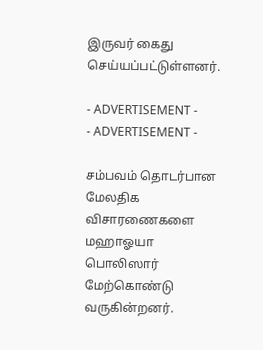இருவர் கைது செய்யப்பட்டுள்ளனர்.

- ADVERTISEMENT -
- ADVERTISEMENT -

சம்பவம் தொடர்பான மேலதிக விசாரணைகளை மஹாஓயா பொலிஸார் மேற்கொண்டு வருகின்றனர்.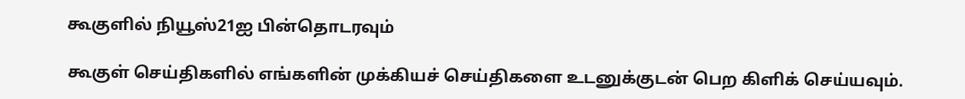கூகுளில் நியூஸ்21ஐ பின்தொடரவும்

கூகுள் செய்திகளில் எங்களின் முக்கியச் செய்திகளை உடனுக்குடன் பெற கிளிக் செய்யவும்.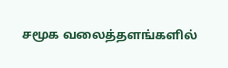சமூக வலைத்தளங்களில்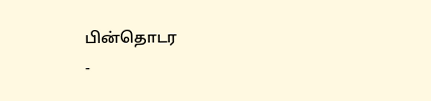பின்தொடர
-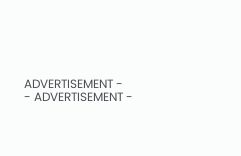ADVERTISEMENT -
- ADVERTISEMENT -